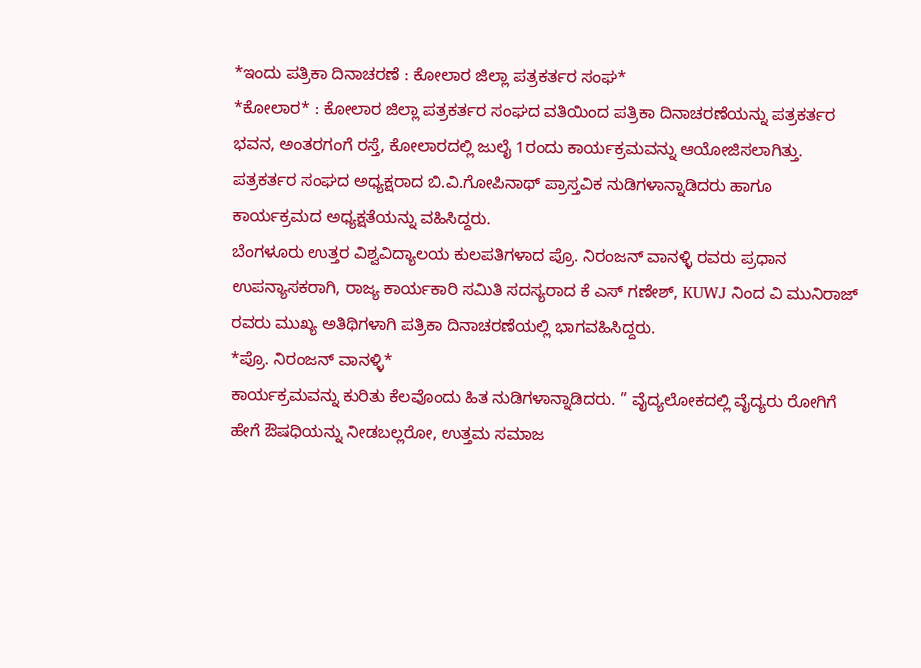*ಇಂದು ಪತ್ರಿಕಾ ದಿನಾಚರಣೆ : ಕೋಲಾರ ಜಿಲ್ಲಾ ಪತ್ರಕರ್ತರ ಸಂಘ*
*ಕೋಲಾರ* : ಕೋಲಾರ ಜಿಲ್ಲಾ ಪತ್ರಕರ್ತರ ಸಂಘದ ವತಿಯಿಂದ ಪತ್ರಿಕಾ ದಿನಾಚರಣೆಯನ್ನು ಪತ್ರಕರ್ತರ ಭವನ, ಅಂತರಗಂಗೆ ರಸ್ತೆ, ಕೋಲಾರದಲ್ಲಿ ಜುಲೈ 1ರಂದು ಕಾರ್ಯಕ್ರಮವನ್ನು ಆಯೋಜಿಸಲಾಗಿತ್ತು. ಪತ್ರಕರ್ತರ ಸಂಘದ ಅಧ್ಯಕ್ಷರಾದ ಬಿ.ವಿ.ಗೋಪಿನಾಥ್ ಪ್ರಾಸ್ತವಿಕ ನುಡಿಗಳಾನ್ನಾಡಿದರು ಹಾಗೂ ಕಾರ್ಯಕ್ರಮದ ಅಧ್ಯಕ್ಷತೆಯನ್ನು ವಹಿಸಿದ್ದರು.
ಬೆಂಗಳೂರು ಉತ್ತರ ವಿಶ್ವವಿದ್ಯಾಲಯ ಕುಲಪತಿಗಳಾದ ಪ್ರೊ. ನಿರಂಜನ್ ವಾನಳ್ಳಿ ರವರು ಪ್ರಧಾನ ಉಪನ್ಯಾಸಕರಾಗಿ, ರಾಜ್ಯ ಕಾರ್ಯಕಾರಿ ಸಮಿತಿ ಸದಸ್ಯರಾದ ಕೆ ಎಸ್ ಗಣೇಶ್, KUWJ ನಿಂದ ವಿ ಮುನಿರಾಜ್ ರವರು ಮುಖ್ಯ ಅತಿಥಿಗಳಾಗಿ ಪತ್ರಿಕಾ ದಿನಾಚರಣೆಯಲ್ಲಿ ಭಾಗವಹಿಸಿದ್ದರು.
*ಪ್ರೊ. ನಿರಂಜನ್ ವಾನಳ್ಳಿ*
ಕಾರ್ಯಕ್ರಮವನ್ನು ಕುರಿತು ಕೆಲವೊಂದು ಹಿತ ನುಡಿಗಳಾನ್ನಾಡಿದರು. ” ವೈದ್ಯಲೋಕದಲ್ಲಿ ವೈದ್ಯರು ರೋಗಿಗೆ ಹೇಗೆ ಔಷಧಿಯನ್ನು ನೀಡಬಲ್ಲರೋ, ಉತ್ತಮ ಸಮಾಜ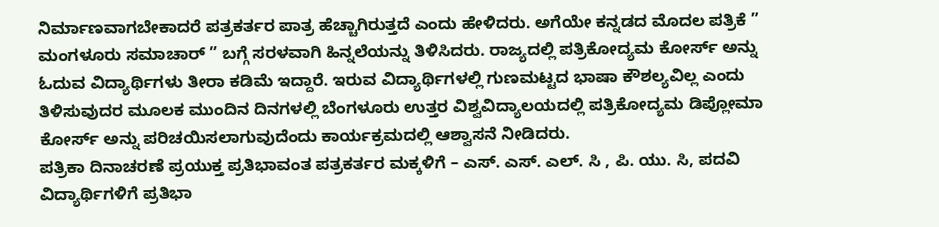ನಿರ್ಮಾಣವಾಗಬೇಕಾದರೆ ಪತ್ರಕರ್ತರ ಪಾತ್ರ ಹೆಚ್ಚಾಗಿರುತ್ತದೆ ಎಂದು ಹೇಳಿದರು. ಅಗೆಯೇ ಕನ್ನಡದ ಮೊದಲ ಪತ್ರಿಕೆ ” ಮಂಗಳೂರು ಸಮಾಚಾರ್ ” ಬಗ್ಗೆ ಸರಳವಾಗಿ ಹಿನ್ನಲೆಯನ್ನು ತಿಳಿಸಿದರು. ರಾಜ್ಯದಲ್ಲಿ ಪತ್ರಿಕೋದ್ಯಮ ಕೋರ್ಸ್ ಅನ್ನು ಓದುವ ವಿದ್ಯಾರ್ಥಿಗಳು ತೀರಾ ಕಡಿಮೆ ಇದ್ದಾರೆ. ಇರುವ ವಿದ್ಯಾರ್ಥಿಗಳಲ್ಲಿ ಗುಣಮಟ್ಟದ ಭಾಷಾ ಕೌಶಲ್ಯವಿಲ್ಲ ಎಂದು ತಿಳಿಸುವುದರ ಮೂಲಕ ಮುಂದಿನ ದಿನಗಳಲ್ಲಿ ಬೆಂಗಳೂರು ಉತ್ತರ ವಿಶ್ವವಿದ್ಯಾಲಯದಲ್ಲಿ ಪತ್ರಿಕೋದ್ಯಮ ಡಿಪ್ಲೋಮಾ ಕೋರ್ಸ್ ಅನ್ನು ಪರಿಚಯಿಸಲಾಗುವುದೆಂದು ಕಾರ್ಯಕ್ರಮದಲ್ಲಿ ಆಶ್ವಾಸನೆ ನೀಡಿದರು.
ಪತ್ರಿಕಾ ದಿನಾಚರಣೆ ಪ್ರಯುಕ್ತ ಪ್ರತಿಭಾವಂತ ಪತ್ರಕರ್ತರ ಮಕ್ಕಳಿಗೆ – ಎಸ್. ಎಸ್. ಎಲ್. ಸಿ , ಪಿ. ಯು. ಸಿ, ಪದವಿ ವಿದ್ಯಾರ್ಥಿಗಳಿಗೆ ಪ್ರತಿಭಾ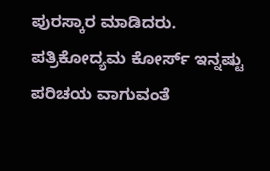ಪುರಸ್ಕಾರ ಮಾಡಿದರು.
ಪತ್ರಿಕೋದ್ಯಮ ಕೋರ್ಸ್ ಇನ್ನಷ್ಟು ಪರಿಚಯ ವಾಗುವಂತೆ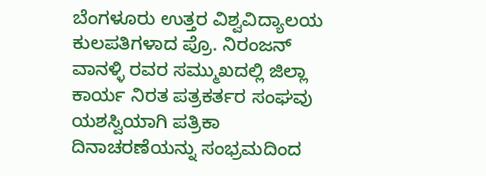ಬೆಂಗಳೂರು ಉತ್ತರ ವಿಶ್ವವಿದ್ಯಾಲಯ ಕುಲಪತಿಗಳಾದ ಪ್ರೊ. ನಿರಂಜನ್ ವಾನಳ್ಳಿ ರವರ ಸಮ್ಮುಖದಲ್ಲಿ ಜಿಲ್ಲಾ ಕಾರ್ಯ ನಿರತ ಪತ್ರಕರ್ತರ ಸಂಘವು ಯಶಸ್ವಿಯಾಗಿ ಪತ್ರಿಕಾ ದಿನಾಚರಣೆಯನ್ನು ಸಂಭ್ರಮದಿಂದ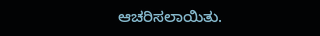ಆಚರಿಸಲಾಯಿತು.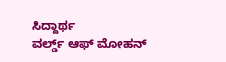ಸಿದ್ದಾರ್ಥ
ವರ್ಲ್ಡ್ ಆಫ್ ಮೋಹನ್